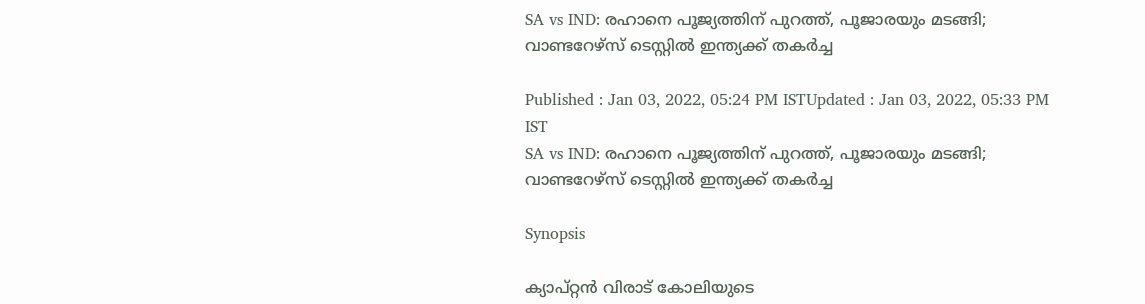SA vs IND: രഹാനെ പൂജ്യത്തിന് പുറത്ത്, പൂജാരയും മടങ്ങി; വാണ്ടറേഴ്സ് ടെസ്റ്റില്‍ ഇന്ത്യക്ക് തകര്‍ച്ച

Published : Jan 03, 2022, 05:24 PM ISTUpdated : Jan 03, 2022, 05:33 PM IST
SA vs IND: രഹാനെ പൂജ്യത്തിന് പുറത്ത്, പൂജാരയും മടങ്ങി; വാണ്ടറേഴ്സ് ടെസ്റ്റില്‍ ഇന്ത്യക്ക് തകര്‍ച്ച

Synopsis

ക്യാപ്റ്റന്‍ വിരാട് കോലിയുടെ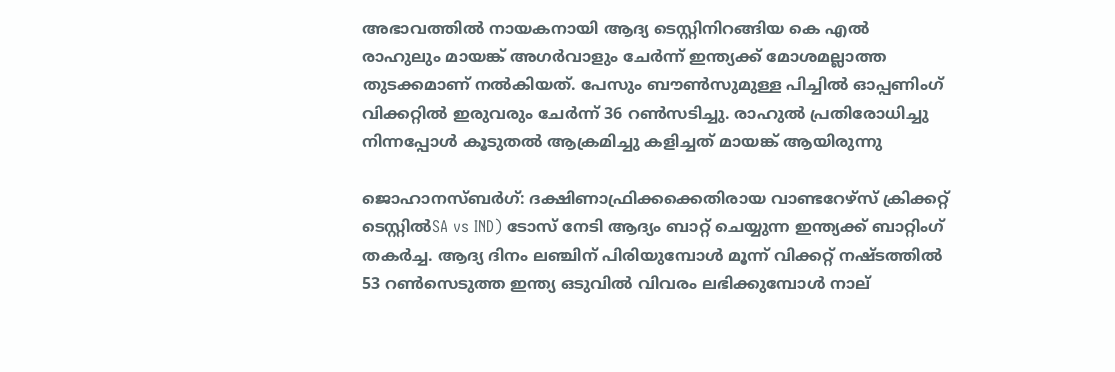അഭാവത്തില്‍ നായകനായി ആദ്യ ടെസ്റ്റിനിറങ്ങിയ കെ എല്‍ രാഹുലും മായങ്ക് അഗര്‍വാളും ചേര്‍ന്ന് ഇന്ത്യക്ക് മോശമല്ലാത്ത തുടക്കമാണ് നല്‍കിയത്. പേസും ബൗണ്‍സുമുള്ള പിച്ചില്‍ ഓപ്പണിംഗ് വിക്കറ്റില്‍ ഇരുവരും ചേര്‍ന്ന് 36 റണ്‍സടിച്ചു. രാഹുല്‍ പ്രതിരോധിച്ചു നിന്നപ്പോള്‍ കൂടുതല്‍ ആക്രമിച്ചു കളിച്ചത് മായങ്ക് ആയിരുന്നു

ജൊഹാനസ്ബര്‍ഗ്: ദക്ഷിണാഫ്രിക്കക്കെതിരായ വാണ്ടറേഴ്സ് ക്രിക്കറ്റ് ടെസ്റ്റില്‍SA vs IND) ടോസ് നേടി ആദ്യം ബാറ്റ് ചെയ്യുന്ന ഇന്ത്യക്ക് ബാറ്റിംഗ് തകര്‍ച്ച. ആദ്യ ദിനം ലഞ്ചിന് പിരിയുമ്പോള്‍ മൂന്ന് വിക്കറ്റ് നഷ്ടത്തില്‍ 53 റണ്‍സെടുത്ത ഇന്ത്യ ഒടുവില്‍ വിവരം ലഭിക്കുമ്പോള്‍ നാല്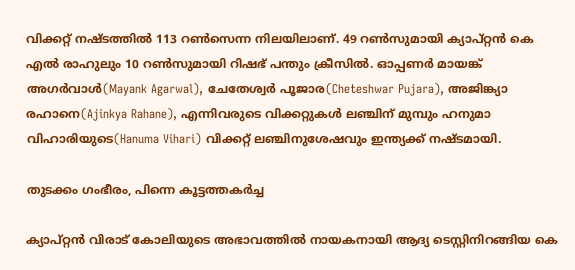വിക്കറ്റ് നഷ്ടത്തില്‍ 113 റണ്‍സെന്ന നിലയിലാണ്. 49 റണ്‍സുമായി ക്യാപ്റ്റന്‍ കെ എല്‍ രാഹുലും 10 റണ്‍സുമായി റിഷഭ് പന്തും ക്രീസില്‍. ഓപ്പണര്‍ മായങ്ക് അഗര്‍വാള്‍(Mayank Agarwal), ചേതേശ്വര്‍ പൂജാര(Cheteshwar Pujara), അജിങ്ക്യാ രഹാനെ(Ajinkya Rahane), എന്നിവരുടെ വിക്കറ്റുകള്‍ ലഞ്ചിന് മുമ്പും ഹനുമാ വിഹാരിയുടെ(Hanuma Vihari) വിക്കറ്റ് ലഞ്ചിനുശേഷവും ഇന്ത്യക്ക് നഷ്ടമായി.

തുടക്കം ഗംഭീരം, പിന്നെ കൂട്ടത്തകര്‍ച്ച

ക്യാപ്റ്റന്‍ വിരാട് കോലിയുടെ അഭാവത്തില്‍ നായകനായി ആദ്യ ടെസ്റ്റിനിറങ്ങിയ കെ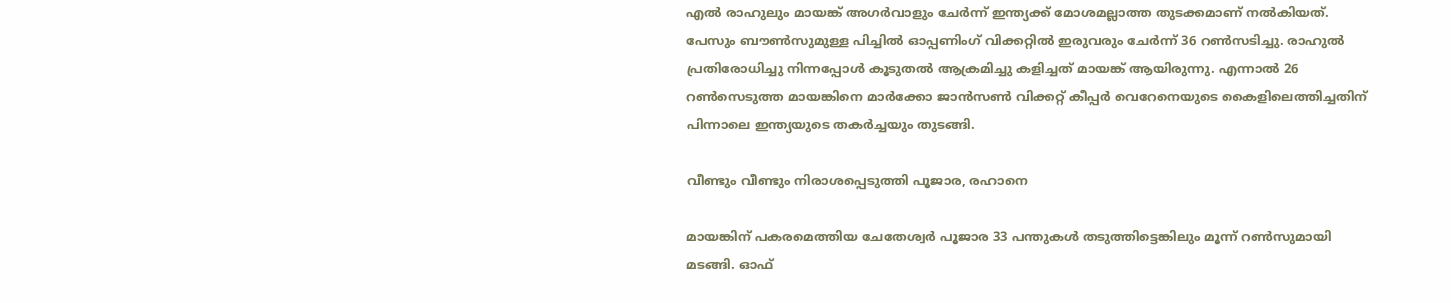എല്‍ രാഹുലും മായങ്ക് അഗര്‍വാളും ചേര്‍ന്ന് ഇന്ത്യക്ക് മോശമല്ലാത്ത തുടക്കമാണ് നല്‍കിയത്. പേസും ബൗണ്‍സുമുള്ള പിച്ചില്‍ ഓപ്പണിംഗ് വിക്കറ്റില്‍ ഇരുവരും ചേര്‍ന്ന് 36 റണ്‍സടിച്ചു. രാഹുല്‍ പ്രതിരോധിച്ചു നിന്നപ്പോള്‍ കൂടുതല്‍ ആക്രമിച്ചു കളിച്ചത് മായങ്ക് ആയിരുന്നു. എന്നാല്‍ 26 റണ്‍സെടുത്ത മായങ്കിനെ മാര്‍ക്കോ ജാന്‍സണ്‍ വിക്കറ്റ് കീപ്പര്‍ വെറേനെയുടെ കൈളിലെത്തിച്ചതിന് പിന്നാലെ ഇന്ത്യയുടെ തകര്‍ച്ചയും തുടങ്ങി.

വീണ്ടും വീണ്ടും നിരാശപ്പെടുത്തി പൂജാര, രഹാനെ

മായങ്കിന് പകരമെത്തിയ ചേതേശ്വര്‍ പൂജാര 33 പന്തുകള്‍ തടുത്തിട്ടെങ്കിലും മൂന്ന് റണ്‍സുമായി മടങ്ങി. ഓഫ്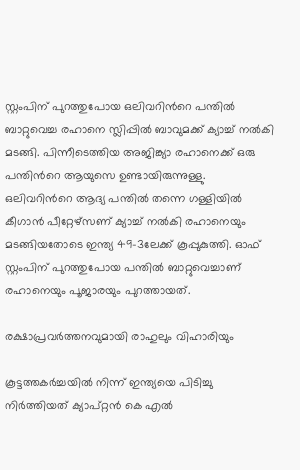സ്റ്റംപിന് പുറത്തുപോയ ഒലിവറിന്‍റെ പന്തില്‍ ബാറ്റുവെച്ച രഹാനെ സ്ലിപ്പില്‍ ബാവുമക്ക് ക്യാച്ച് നല്‍കി മടങ്ങി. പിന്നീടെത്തിയ അജിങ്ക്യാ രഹാനെക്ക് ഒരു പന്തിന്‍റെ ആയുസെ ഉണ്ടായിരുന്നുള്ളു. ഒലിവറിന്‍റെ ആദ്യ പന്തില്‍ തന്നെ ഗള്ളിയില്‍ കീഗാന്‍ പീറ്റേഴ്സണ് ക്യാച്ച് നല്‍കി രഹാനെയും മടങ്ങിയതോടെ ഇന്ത്യ 49-3ലേക്ക് കൂപ്പുകുത്തി. ഓഫ് സ്റ്റംപിന് പുറത്തുപോയ പന്തില്‍ ബാറ്റുവെച്ചാണ് രഹാനെയും പൂജാരയും പുറത്തായത്.

രക്ഷാപ്രവര്‍ത്തനവുമായി രാഹുലും വിഹാരിയും

കൂട്ടത്തകര്‍ച്ചയില്‍ നിന്ന് ഇന്ത്യയെ പിടിച്ചു നിര്‍ത്തിയത് ക്യാപ്റ്റന്‍ കെ എല്‍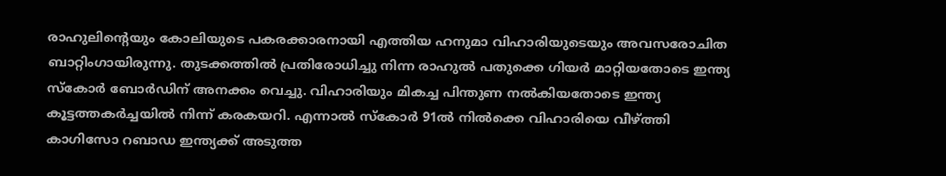രാഹുലിന്‍റെയും കോലിയുടെ പകരക്കാരനായി എത്തിയ ഹനുമാ വിഹാരിയുടെയും അവസരോചിത ബാറ്റിംഗായിരുന്നു. തുടക്കത്തില്‍ പ്രതിരോധിച്ചു നിന്ന രാഹുല്‍ പതുക്കെ ഗിയര്‍ മാറ്റിയതോടെ ഇന്ത്യ സ്കോര്‍ ബോര്‍ഡിന് അനക്കം വെച്ചു. വിഹാരിയും മികച്ച പിന്തുണ നല്‍കിയതോടെ ഇന്ത്യ കൂട്ടത്തകര്‍ച്ചയില്‍ നിന്ന് കരകയറി. എന്നാല്‍ സ്കോര്‍ 91ല്‍ നില്‍ക്കെ വിഹാരിയെ വീഴ്ത്തി കാഗിസോ റബാഡ ഇന്ത്യക്ക് അടുത്ത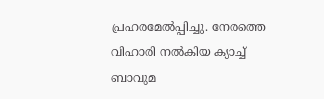പ്രഹരമേല്‍പ്പിച്ചു. നേരത്തെ വിഹാരി നല്‍കിയ ക്യാച്ച് ബാവുമ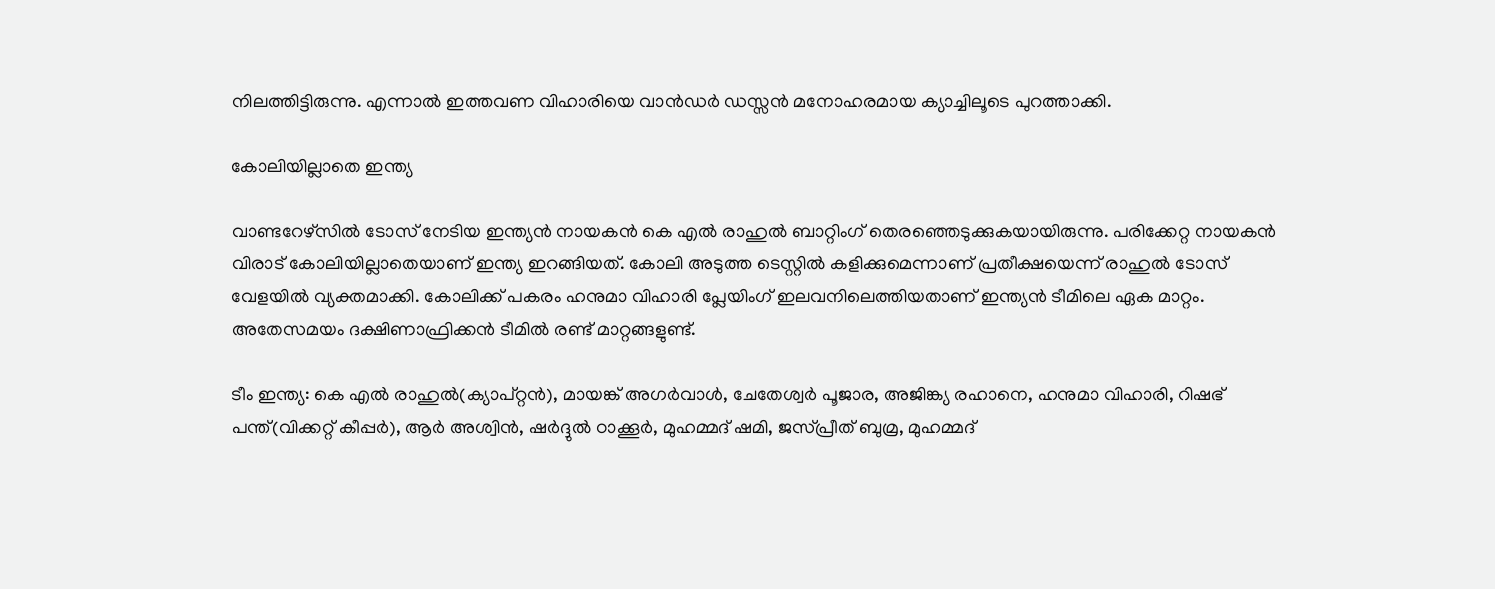നിലത്തിട്ടിരുന്നു. എന്നാല്‍ ഇത്തവണ വിഹാരിയെ വാന്‍ഡര്‍ ഡസ്സന്‍ മനോഹരമായ ക്യാച്ചിലൂടെ പുറത്താക്കി.

കോലിയില്ലാതെ ഇന്ത്യ

വാണ്ടറേഴ്‌സില്‍ ടോസ് നേടിയ ഇന്ത്യന്‍ നായകന്‍ കെ എല്‍ രാഹുല്‍ ബാറ്റിംഗ് തെരഞ്ഞെടുക്കുകയായിരുന്നു. പരിക്കേറ്റ നായകന്‍ വിരാട് കോലിയില്ലാതെയാണ് ഇന്ത്യ ഇറങ്ങിയത്. കോലി അടുത്ത ടെസ്റ്റില്‍ കളിക്കുമെന്നാണ് പ്രതീക്ഷയെന്ന് രാഹുല്‍ ടോസ് വേളയില്‍ വ്യക്തമാക്കി. കോലിക്ക് പകരം ഹനുമാ വിഹാരി പ്ലേയിംഗ് ഇലവനിലെത്തിയതാണ് ഇന്ത്യന്‍ ടീമിലെ ഏക മാറ്റം. അതേസമയം ദക്ഷിണാഫ്രിക്കന്‍ ടീമില്‍ രണ്ട് മാറ്റങ്ങളുണ്ട്.

ടീം ഇന്ത്യ: കെ എല്‍ രാഹുല്‍(ക്യാപ്റ്റന്‍), മായങ്ക് അഗര്‍വാള്‍, ചേതേശ്വര്‍ പൂജാര, അജിങ്ക്യ രഹാനെ, ഹനുമാ വിഹാരി, റിഷഭ് പന്ത്(വിക്കറ്റ് കീപ്പര്‍), ആര്‍ അശ്വിന്‍, ഷര്‍ദ്ദുല്‍ ഠാക്കൂര്‍, മുഹമ്മദ് ഷമി, ജസ്‌പ്രീത് ബുമ്ര, മുഹമ്മദ്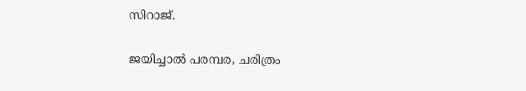സിറാജ്.

ജയിച്ചാല്‍ പരമ്പര, ചരിത്രം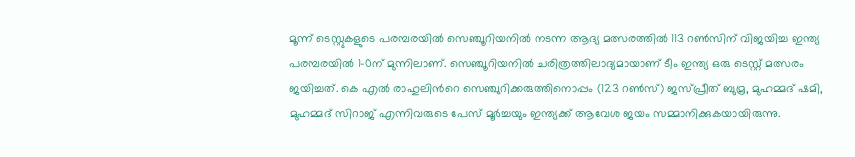മൂന്ന് ടെസ്റ്റുകളുടെ പരമ്പരയില്‍ സെഞ്ചൂറിയനിൽ നടന്ന ആദ്യ മത്സരത്തില്‍ 113 റണ്‍സിന് വിജയിച്ച ഇന്ത്യ പരമ്പരയിൽ 1-0ന് മുന്നിലാണ്. സെഞ്ചൂറിയനിൽ ചരിത്രത്തിലാദ്യമായാണ് ടീം ഇന്ത്യ ഒരു ടെസ്റ്റ് മത്സരം ജയിച്ചത്. കെ എല്‍ രാഹുലിന്‍റെ സെ‌‌ഞ്ചുറിക്കരുത്തിനൊപ്പം (123 റണ്‍സ്) ജസ്‌പ്രീത് ബുമ്ര, മുഹമ്മദ് ഷമി, മുഹമ്മദ് സിറാജ് എന്നിവരുടെ പേസ് മൂര്‍ച്ചയും ഇന്ത്യക്ക് ആവേശ ജയം സമ്മാനിക്കുകയായിരുന്നു.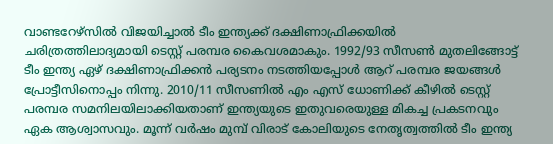വാണ്ടറേഴ്‌സിൽ വിജയിച്ചാല്‍ ടീം ഇന്ത്യക്ക് ദക്ഷിണാഫ്രിക്കയില്‍ ചരിത്രത്തിലാദ്യമായി ടെസ്റ്റ് പരമ്പര കൈവശമാകും. 1992/93 സീസണ്‍ മുതലിങ്ങോട്ട് ടീം ഇന്ത്യ ഏഴ് ദക്ഷിണാഫ്രിക്കന്‍ പര്യടനം നടത്തിയപ്പോള്‍ ആറ് പരമ്പര ജയങ്ങള്‍ പ്രോട്ടീസിനൊപ്പം നിന്നു. 2010/11 സീസണില്‍ എം എസ് ധോണിക്ക് കീഴില്‍ ടെസ്റ്റ് പരമ്പര സമനിലയിലാക്കിയതാണ് ഇന്ത്യയുടെ ഇതുവരെയുള്ള മികച്ച പ്രകടനവും ഏക ആശ്വാസവും. മൂന്ന് വര്‍ഷം മുമ്പ് വിരാട് കോലിയുടെ നേതൃത്വത്തില്‍ ടീം ഇന്ത്യ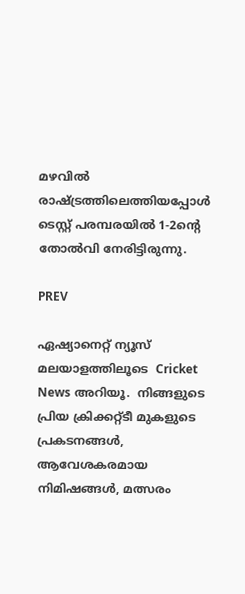മഴവില്‍ രാഷ്‌ട്രത്തിലെത്തിയപ്പോള്‍ ടെസ്റ്റ് പരമ്പരയില്‍ 1-2ന്‍റെ തോല്‍വി നേരിട്ടിരുന്നു.

PREV

ഏഷ്യാനെറ്റ് ന്യൂസ് മലയാളത്തിലൂടെ  Cricket News അറിയൂ.  നിങ്ങളുടെ പ്രിയ ക്രിക്കറ്റ്ടീ മുകളുടെ പ്രകടനങ്ങൾ, ആവേശകരമായ നിമിഷങ്ങൾ, മത്സരം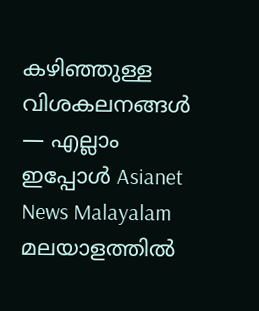കഴിഞ്ഞുള്ള വിശകലനങ്ങൾ — എല്ലാം ഇപ്പോൾ Asianet News Malayalam മലയാളത്തിൽ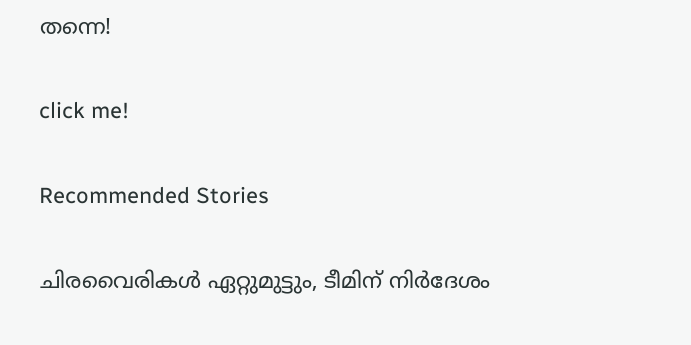തന്നെ!

click me!

Recommended Stories

ചിരവൈരികൾ ഏറ്റുമുട്ടും, ടീമിന് നിർദേശം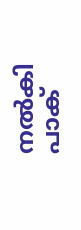നൽകി പാക്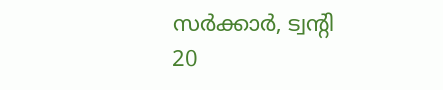സർക്കാർ, ട്വന്‍റി 20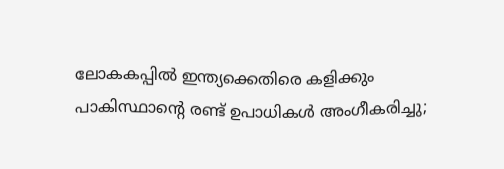ലോകകപ്പിൽ ഇന്ത്യക്കെതിരെ കളിക്കും
പാകിസ്ഥാന്‍റെ രണ്ട് ഉപാധികൾ അംഗീകരിച്ചു;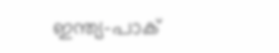ഇന്ത്യ-പാക്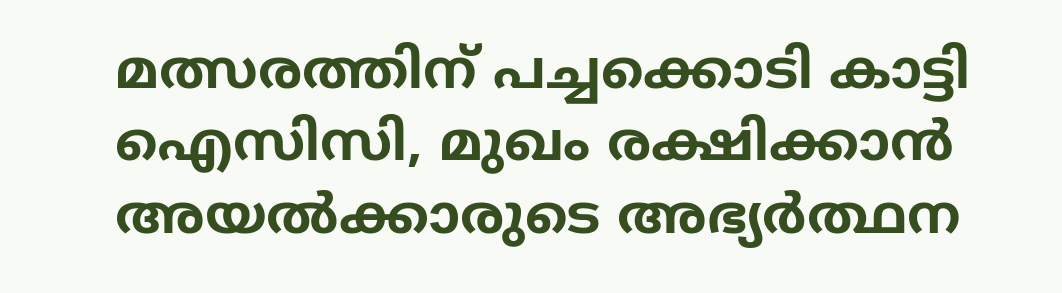മത്സരത്തിന് പച്ചക്കൊടി കാട്ടി ഐസിസി, മുഖം രക്ഷിക്കാൻ അയൽക്കാരുടെ അഭ്യർത്ഥന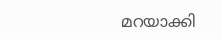മറയാക്കി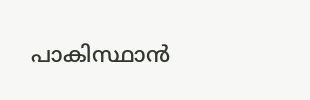പാകിസ്ഥാന്‍